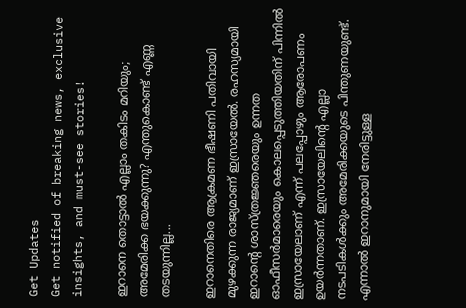Get Updates
Get notified of breaking news, exclusive insights, and must-see stories!

ഇറാനെ തൊട്ടാല്‍ എല്ലാം തകിടം മറിയും; അമേരിക്ക ഭയക്കുന്നു? എന്തുകൊണ്ട് എണ്ണ തടയുന്നില്ല...

ഇറാനെതിരെ ആക്രമണ ഭീഷണി പതിവായി മുഴക്കുന്ന രാജ്യമാണ് ഇസ്രായേല്‍. രഹസ്യമായി ഇറാന്റെ ശാസ്ത്രജ്ഞരെയും ഉന്നത ഓഫീസര്‍മാരെയും കൊലപ്പെടുത്തിയതിന് പിന്നില്‍ ഇസ്രായേലാണ് എന്ന് പലപ്പോഴും ആരോപണം ഉയര്‍ന്നതാണ്. ഇസ്രായേലിന്റെ എല്ലാ നടപടികള്‍ക്കും അമേരിക്കയുടെ പിന്തുണയുണ്ട്. എന്നാല്‍ ഇറാനുമായി നേരിട്ടുള്ള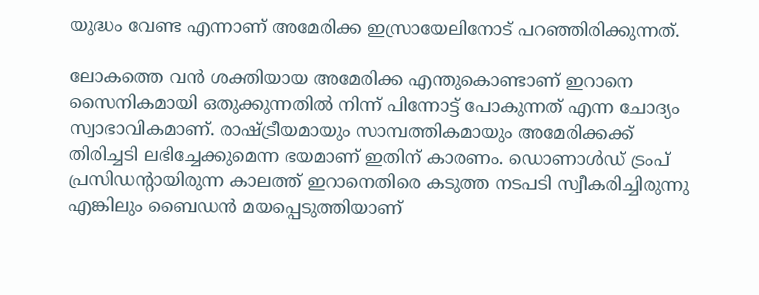യുദ്ധം വേണ്ട എന്നാണ് അമേരിക്ക ഇസ്രായേലിനോട് പറഞ്ഞിരിക്കുന്നത്.

ലോകത്തെ വന്‍ ശക്തിയായ അമേരിക്ക എന്തുകൊണ്ടാണ് ഇറാനെ സൈനികമായി ഒതുക്കുന്നതില്‍ നിന്ന് പിന്നോട്ട് പോകുന്നത് എന്ന ചോദ്യം സ്വാഭാവികമാണ്. രാഷ്ട്രീയമായും സാമ്പത്തികമായും അമേരിക്കക്ക് തിരിച്ചടി ലഭിച്ചേക്കുമെന്ന ഭയമാണ് ഇതിന് കാരണം. ഡൊണാള്‍ഡ് ട്രംപ് പ്രസിഡന്റായിരുന്ന കാലത്ത് ഇറാനെതിരെ കടുത്ത നടപടി സ്വീകരിച്ചിരുന്നു എങ്കിലും ബൈഡന്‍ മയപ്പെടുത്തിയാണ്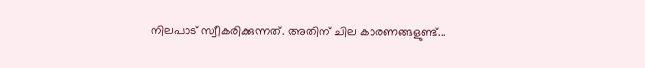നിലപാട് സ്വീകരിക്കുന്നത്. അതിന് ചില കാരണങ്ങളുണ്ട്...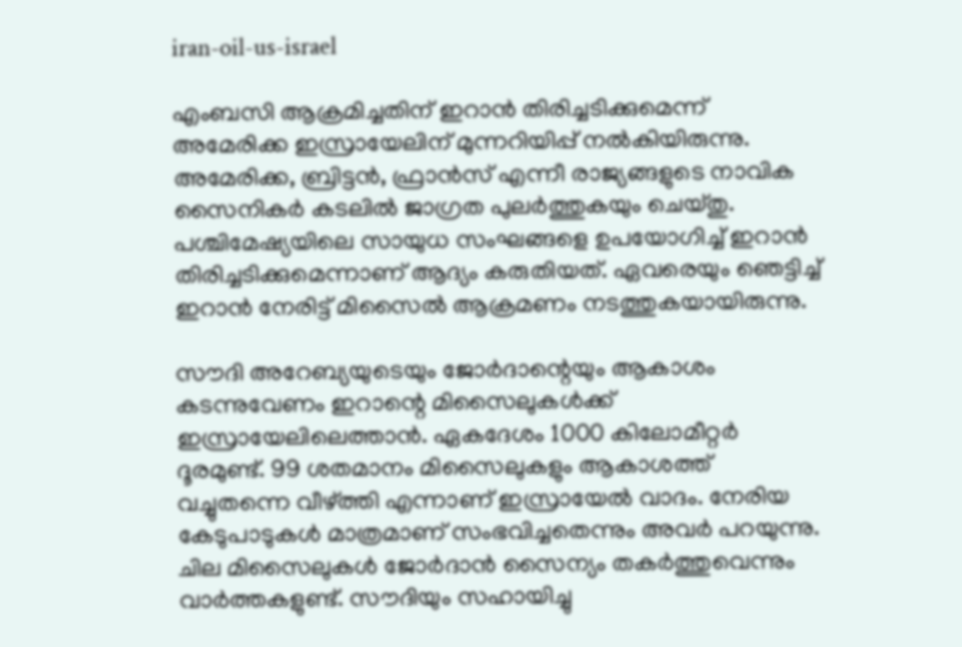iran-oil-us-israel

എംബസി ആക്രമിച്ചതിന് ഇറാന്‍ തിരിച്ചടിക്കുമെന്ന് അമേരിക്ക ഇസ്രായേലിന് മുന്നറിയിപ്പ് നല്‍കിയിരുന്നു. അമേരിക്ക, ബ്രിട്ടന്‍, ഫ്രാന്‍സ് എന്നീ രാജ്യങ്ങളുടെ നാവിക സൈനികര്‍ കടലില്‍ ജാഗ്രത പുലര്‍ത്തുകയും ചെയ്തു. പശ്ചിമേഷ്യയിലെ സായുധ സംഘങ്ങളെ ഉപയോഗിച്ച് ഇറാന്‍ തിരിച്ചടിക്കുമെന്നാണ് ആദ്യം കരുതിയത്. ഏവരെയും ഞെട്ടിച്ച് ഇറാന്‍ നേരിട്ട് മിസൈല്‍ ആക്രമണം നടത്തുകയായിരുന്നു.

സൗദി അറേബ്യയുടെയും ജോര്‍ദാന്റെയും ആകാശം കടന്നുവേണം ഇറാന്റെ മിസൈലുകള്‍ക്ക് ഇസ്രായേലിലെത്താന്‍. ഏകദേശം 1000 കിലോമീറ്റര്‍ ദൂരമുണ്ട്. 99 ശതമാനം മിസൈലുകളും ആകാശത്ത് വച്ചുതന്നെ വീഴ്ത്തി എന്നാണ് ഇസ്രായേല്‍ വാദം. നേരിയ കേടുപാടുകള്‍ മാത്രമാണ് സംഭവിച്ചതെന്നും അവര്‍ പറയുന്നു. ചില മിസൈലുകള്‍ ജോര്‍ദാന്‍ സൈന്യം തകര്‍ത്തുവെന്നും വാര്‍ത്തകളുണ്ട്. സൗദിയും സഹായിച്ചു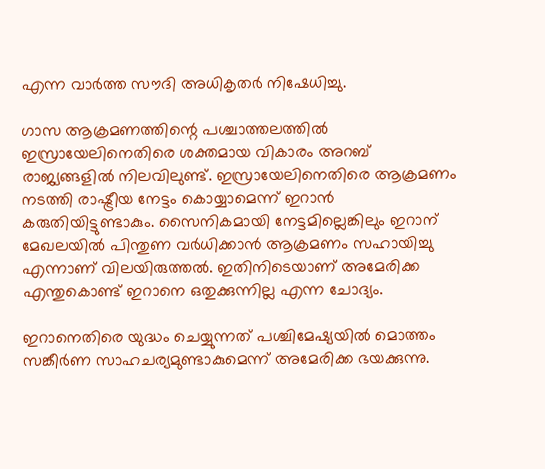എന്ന വാര്‍ത്ത സൗദി അധികൃതര്‍ നിഷേധിച്ചു.

ഗാസ ആക്രമണത്തിന്റെ പശ്ചാത്തലത്തില്‍ ഇസ്രായേലിനെതിരെ ശക്തമായ വികാരം അറബ് രാജ്യങ്ങളില്‍ നിലവിലുണ്ട്. ഇസ്രായേലിനെതിരെ ആക്രമണം നടത്തി രാഷ്ട്രീയ നേട്ടം കൊയ്യാമെന്ന് ഇറാന്‍ കരുതിയിട്ടുണ്ടാകും. സൈനികമായി നേട്ടമില്ലെങ്കിലും ഇറാന് മേഖലയില്‍ പിന്തുണ വര്‍ധിക്കാന്‍ ആക്രമണം സഹായിച്ചു എന്നാണ് വിലയിരുത്തല്‍. ഇതിനിടെയാണ് അമേരിക്ക എന്തുകൊണ്ട് ഇറാനെ ഒതുക്കുന്നില്ല എന്ന ചോദ്യം.

ഇറാനെതിരെ യുദ്ധം ചെയ്യുന്നത് പശ്ചിമേഷ്യയില്‍ മൊത്തം സങ്കീര്‍ണ സാഹചര്യമുണ്ടാകുമെന്ന് അമേരിക്ക ഭയക്കുന്നു.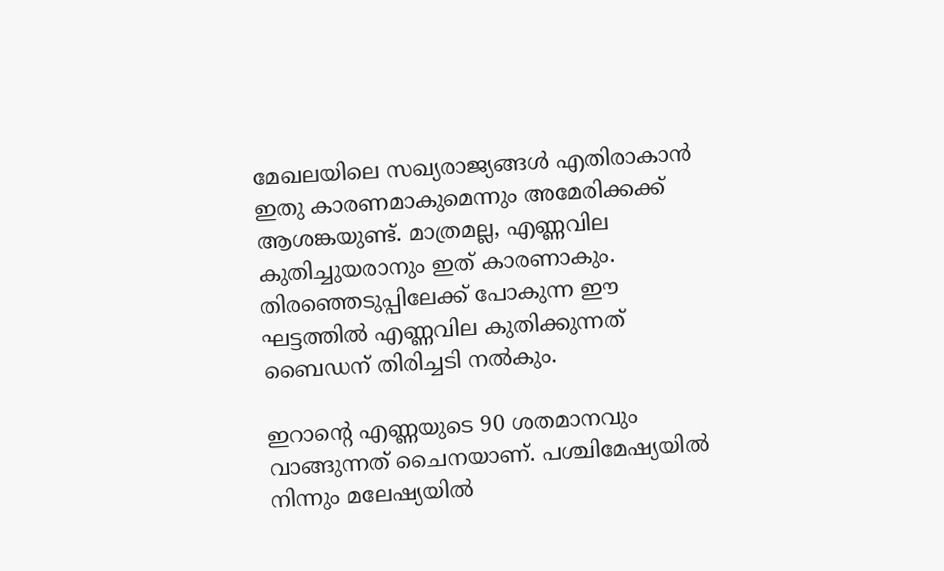മേഖലയിലെ സഖ്യരാജ്യങ്ങള്‍ എതിരാകാന്‍ ഇതു കാരണമാകുമെന്നും അമേരിക്കക്ക് ആശങ്കയുണ്ട്. മാത്രമല്ല, എണ്ണവില കുതിച്ചുയരാനും ഇത് കാരണാകും. തിരഞ്ഞെടുപ്പിലേക്ക് പോകുന്ന ഈ ഘട്ടത്തില്‍ എണ്ണവില കുതിക്കുന്നത് ബൈഡന് തിരിച്ചടി നല്‍കും.

ഇറാന്റെ എണ്ണയുടെ 90 ശതമാനവും വാങ്ങുന്നത് ചൈനയാണ്. പശ്ചിമേഷ്യയില്‍ നിന്നും മലേഷ്യയില്‍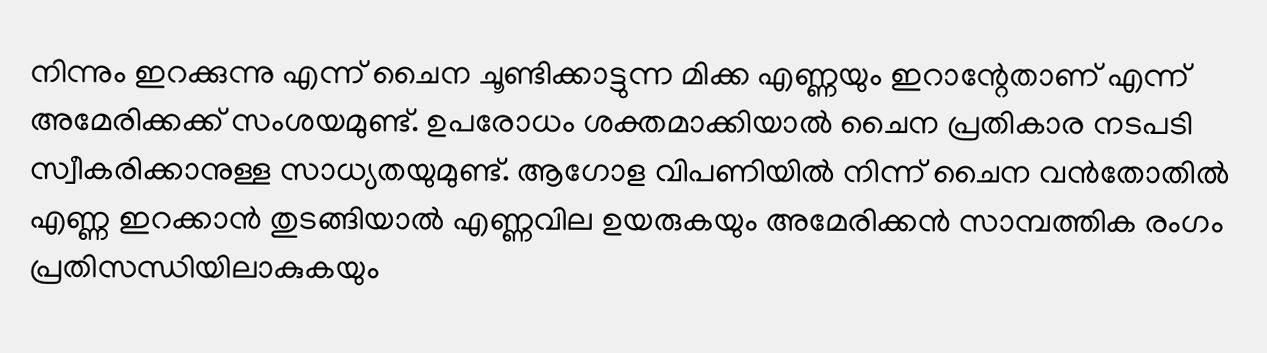നിന്നും ഇറക്കുന്നു എന്ന് ചൈന ചൂണ്ടിക്കാട്ടുന്ന മിക്ക എണ്ണയും ഇറാന്റേതാണ് എന്ന് അമേരിക്കക്ക് സംശയമുണ്ട്. ഉപരോധം ശക്തമാക്കിയാല്‍ ചൈന പ്രതികാര നടപടി സ്വീകരിക്കാനുള്ള സാധ്യതയുമുണ്ട്. ആഗോള വിപണിയില്‍ നിന്ന് ചൈന വന്‍തോതില്‍ എണ്ണ ഇറക്കാന്‍ തുടങ്ങിയാല്‍ എണ്ണവില ഉയരുകയും അമേരിക്കന്‍ സാമ്പത്തിക രംഗം പ്രതിസന്ധിയിലാകുകയും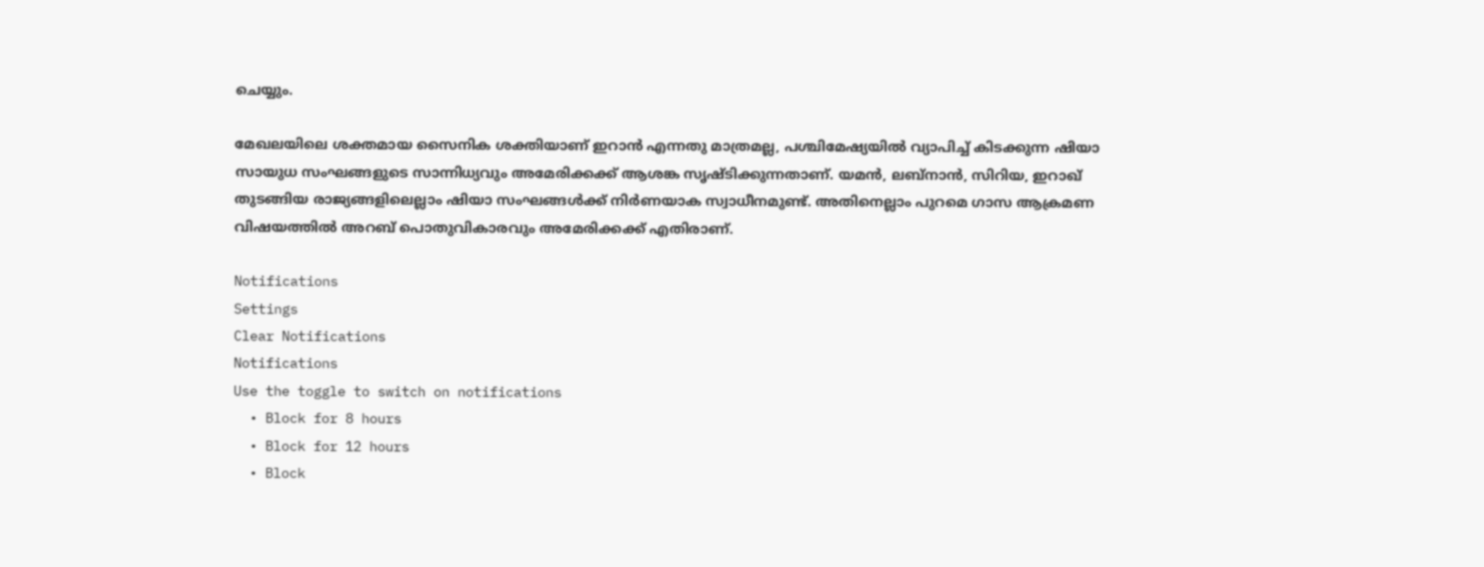ചെയ്യും.

മേഖലയിലെ ശക്തമായ സൈനിക ശക്തിയാണ് ഇറാന്‍ എന്നതു മാത്രമല്ല, പശ്ചിമേഷ്യയില്‍ വ്യാപിച്ച് കിടക്കുന്ന ഷിയാ സായുധ സംഘങ്ങളുടെ സാന്നിധ്യവും അമേരിക്കക്ക് ആശങ്ക സൃഷ്ടിക്കുന്നതാണ്. യമന്‍, ലബ്‌നാന്‍, സിറിയ, ഇറാഖ് തുടങ്ങിയ രാജ്യങ്ങളിലെല്ലാം ഷിയാ സംഘങ്ങള്‍ക്ക് നിര്‍ണയാക സ്വാധീനമുണ്ട്. അതിനെല്ലാം പുറമെ ഗാസ ആക്രമണ വിഷയത്തില്‍ അറബ് പൊതുവികാരവും അമേരിക്കക്ക് എതിരാണ്.

Notifications
Settings
Clear Notifications
Notifications
Use the toggle to switch on notifications
  • Block for 8 hours
  • Block for 12 hours
  • Block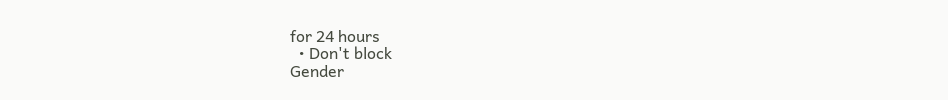for 24 hours
  • Don't block
Gender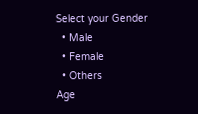Select your Gender
  • Male
  • Female
  • Others
Age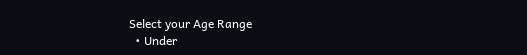Select your Age Range
  • Under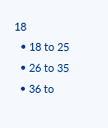18
  • 18 to 25
  • 26 to 35
  • 36 to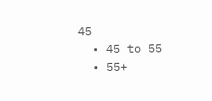45
  • 45 to 55
  • 55+